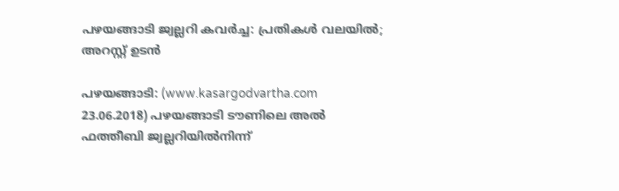പഴയങ്ങാടി ജ്വല്ലറി കവര്‍ച്ച: പ്രതികള്‍ വലയില്‍; അറസ്റ്റ് ഉടന്‍

പഴയങ്ങാടി: (www.kasargodvartha.com 23.06.2018) പഴയങ്ങാടി ടൗണിലെ അല്‍ ഫത്തീബി ജ്വല്ലറിയില്‍നിന്ന്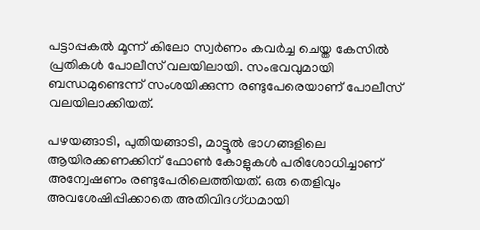പട്ടാപ്പകല്‍ മൂന്ന് കിലോ സ്വര്‍ണം കവര്‍ച്ച ചെയ്ത കേസില്‍ പ്രതികള്‍ പോലീസ് വലയിലായി. സംഭവവുമായി ബന്ധമുണ്ടെന്ന് സംശയിക്കുന്ന രണ്ടുപേരെയാണ് പോലീസ് വലയിലാക്കിയത്.

പഴയങ്ങാടി, പുതിയങ്ങാടി, മാട്ടൂല്‍ ഭാഗങ്ങളിലെ ആയിരക്കണക്കിന് ഫോണ്‍ കോളുകള്‍ പരിശോധിച്ചാണ് അന്വേഷണം രണ്ടുപേരിലെത്തിയത്. ഒരു തെളിവും അവശേഷിപ്പിക്കാതെ അതിവിദഗ്ധമായി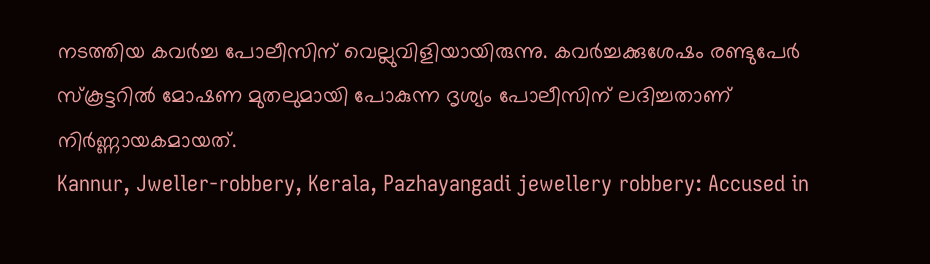നടത്തിയ കവര്‍ച്ച പോലീസിന് വെല്ലുവിളിയായിരുന്നു. കവര്‍ച്ചക്കുശേഷം രണ്ടുപേര്‍ സ്‌കൂട്ടറില്‍ മോഷണ മുതലുമായി പോകുന്ന ദൃശ്യം പോലീസിന് ലദിച്ചതാണ് നിര്‍ണ്ണായകമായത്.
Kannur, Jweller-robbery, Kerala, Pazhayangadi jewellery robbery: Accused in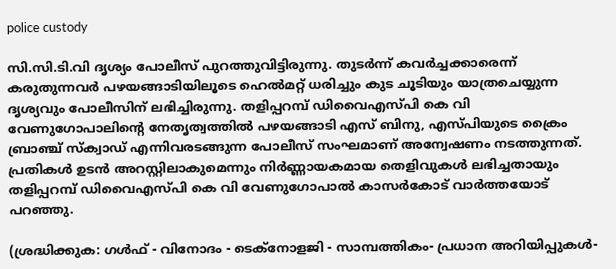police custody

സി.സി.ടി.വി ദൃശ്യം പോലീസ് പുറത്തുവിട്ടിരുന്നു. തുടര്‍ന്ന് കവര്‍ച്ചക്കാരെന്ന് കരുതുന്നവര്‍ പഴയങ്ങാടിയിലൂടെ ഹെല്‍മറ്റ് ധരിച്ചും കുട ചൂടിയും യാത്രചെയ്യുന്ന ദൃശ്യവും പോലീസിന് ലഭിച്ചിരുന്നു. തളിപ്പറമ്പ് ഡിവൈഎസ്പി കെ വി വേണുഗോപാലിന്റെ നേതൃത്വത്തില്‍ പഴയങ്ങാടി എസ് ബിനു, എസ്പിയുടെ ക്രൈം ബ്രാഞ്ച് സ്‌ക്വാഡ് എന്നിവരടങ്ങുന്ന പോലീസ് സംഘമാണ് അന്വേഷണം നടത്തുന്നത്. പ്രതികള്‍ ഉടന്‍ അറസ്റ്റിലാകുമെന്നും നിര്‍ണ്ണായകമായ തെളിവുകള്‍ ലഭിച്ചതായും തളിപ്പറമ്പ് ഡിവൈഎസ്പി കെ വി വേണുഗോപാല്‍ കാസര്‍കോട് വാര്‍ത്തയോട് പറഞ്ഞു.

(ശ്രദ്ധിക്കുക: ഗൾഫ് - വിനോദം - ടെക്നോളജി - സാമ്പത്തികം- പ്രധാന അറിയിപ്പുകൾ-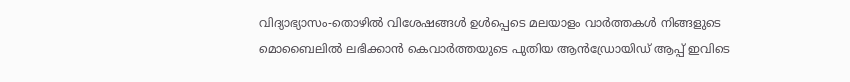വിദ്യാഭ്യാസം-തൊഴിൽ വിശേഷങ്ങൾ ഉൾപ്പെടെ മലയാളം വാർത്തകൾ നിങ്ങളുടെ മൊബൈലിൽ ലഭിക്കാൻ കെവാർത്തയുടെ പുതിയ ആൻഡ്രോയിഡ് ആപ്പ് ഇവിടെ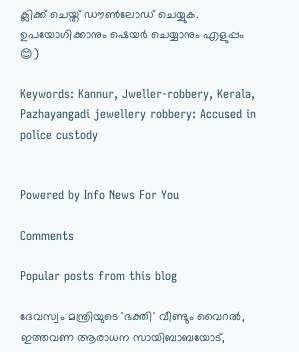ക്ലിക്ക് ചെയ്ത് ഡൗൺലോഡ് ചെയ്യുക. ഉപയോഗിക്കാനും ഷെയർ ചെയ്യാനും എളുപ്പം 😊)

Keywords: Kannur, Jweller-robbery, Kerala, Pazhayangadi jewellery robbery: Accused in police custody


Powered by Info News For You

Comments

Popular posts from this blog

ദേവസ്വം മന്ത്രിയുടെ 'ഭക്തി' വീണ്ടും വൈറല്‍, ഇത്തവണ ആരാധന സായിബാബയോട്,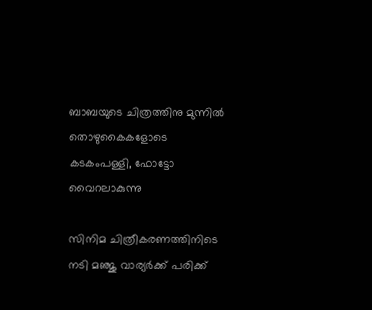ബാബയുടെ ചിത്രത്തിനു മുന്നില്‍ തൊഴുകൈകളോടെ കടകംപള്ളി, ഫോട്ടോ വൈറലാകുന്നു

സിനിമ ചിത്രീകരണത്തിനിടെ നടി മഞ്ജു വാര്യര്‍ക്ക് പരിക്ക്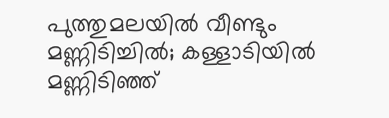പുത്തുമലയില്‍ വീണ്ടും മണ്ണിടിച്ചില്‍; കള്ളാടിയില്‍ മണ്ണിടിഞ്ഞ്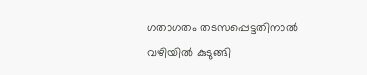ഗതാഗതം തടസപ്പെട്ടതിനാല്‍ വഴിയില്‍ കുടുങ്ങി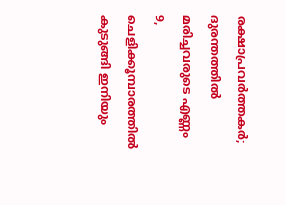രക്ഷാപ്രവര്‍ത്തകര്‍; ദുരന്തത്തില്‍ മരിച്ചവരുടെ എണ്ണം 9, ചെളിക്കൂമ്പാരത്തില്‍ കുടുങ്ങി ഇനിയും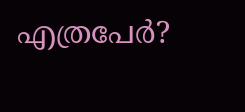എത്രപേര്‍?